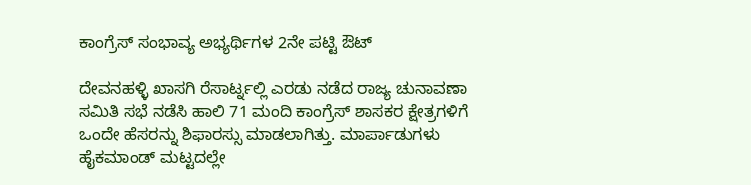ಕಾಂಗ್ರೆಸ್ ಸಂಭಾವ್ಯ ಅಭ್ಯರ್ಥಿಗಳ 2ನೇ ಪಟ್ಟಿ ಔಟ್

ದೇವನಹಳ್ಳಿ ಖಾಸಗಿ ರೆಸಾರ್ಟ್ನಲ್ಲಿ ಎರಡು ನಡೆದ ರಾಜ್ಯ ಚುನಾವಣಾ ಸಮಿತಿ ಸಭೆ ನಡೆಸಿ ಹಾಲಿ 71 ಮಂದಿ ಕಾಂಗ್ರೆಸ್ ಶಾಸಕರ ಕ್ಷೇತ್ರಗಳಿಗೆ ಒಂದೇ ಹೆಸರನ್ನು ಶಿಫಾರಸ್ಸು ಮಾಡಲಾಗಿತ್ತು. ಮಾರ್ಪಾಡುಗಳು ಹೈಕಮಾಂಡ್ ಮಟ್ಟದಲ್ಲೇ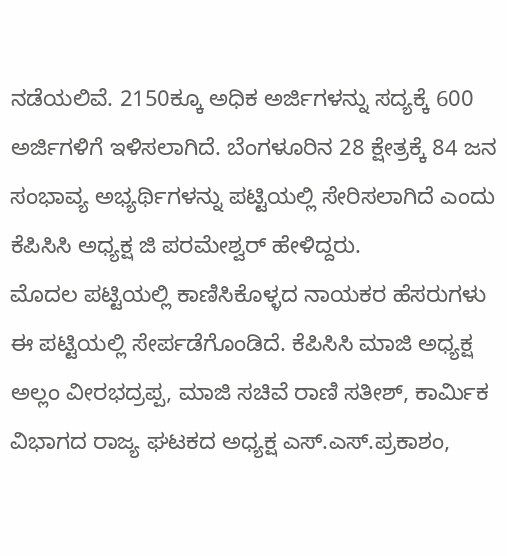ನಡೆಯಲಿವೆ. 2150ಕ್ಕೂ ಅಧಿಕ ಅರ್ಜಿಗಳನ್ನು ಸದ್ಯಕ್ಕೆ 600 ಅರ್ಜಿಗಳಿಗೆ ಇಳಿಸಲಾಗಿದೆ. ಬೆಂಗಳೂರಿನ 28 ಕ್ಷೇತ್ರಕ್ಕೆ 84 ಜನ ಸಂಭಾವ್ಯ ಅಭ್ಯರ್ಥಿಗಳನ್ನು ಪಟ್ಟಿಯಲ್ಲಿ ಸೇರಿಸಲಾಗಿದೆ ಎಂದು ಕೆಪಿಸಿಸಿ ಅಧ್ಯಕ್ಷ ಜಿ ಪರಮೇಶ್ವರ್ ಹೇಳಿದ್ದರು.
ಮೊದಲ ಪಟ್ಟಿಯಲ್ಲಿ ಕಾಣಿಸಿಕೊಳ್ಳದ ನಾಯಕರ ಹೆಸರುಗಳು ಈ ಪಟ್ಟಿಯಲ್ಲಿ ಸೇರ್ಪಡೆಗೊಂಡಿದೆ. ಕೆಪಿಸಿಸಿ ಮಾಜಿ ಅಧ್ಯಕ್ಷ ಅಲ್ಲಂ ವೀರಭದ್ರಪ್ಪ, ಮಾಜಿ ಸಚಿವೆ ರಾಣಿ ಸತೀಶ್, ಕಾರ್ಮಿಕ ವಿಭಾಗದ ರಾಜ್ಯ ಘಟಕದ ಅಧ್ಯಕ್ಷ ಎಸ್.ಎಸ್.ಪ್ರಕಾಶಂ,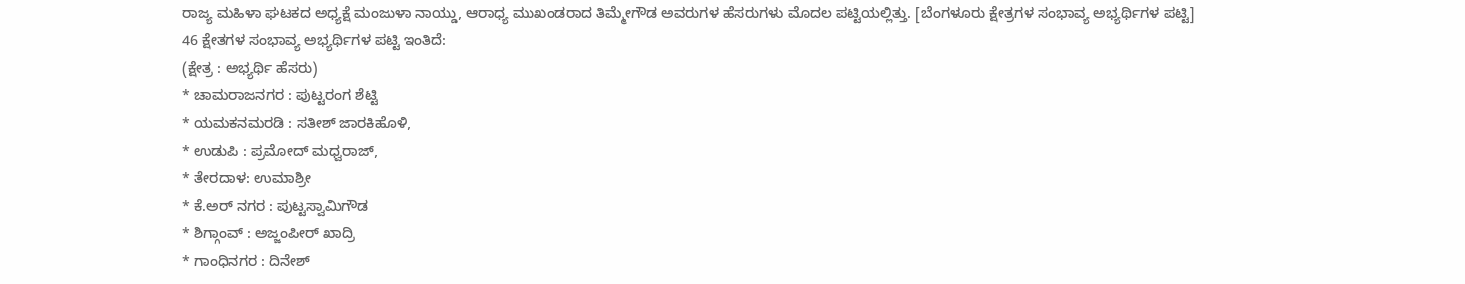ರಾಜ್ಯ ಮಹಿಳಾ ಘಟಕದ ಅಧ್ಯಕ್ಷೆ ಮಂಜುಳಾ ನಾಯ್ಡು, ಆರಾಧ್ಯ ಮುಖಂಡರಾದ ತಿಮ್ಮೇಗೌಡ ಅವರುಗಳ ಹೆಸರುಗಳು ಮೊದಲ ಪಟ್ಟಿಯಲ್ಲಿತ್ತು. [ಬೆಂಗಳೂರು ಕ್ಷೇತ್ರಗಳ ಸಂಭಾವ್ಯ ಅಭ್ಯರ್ಥಿಗಳ ಪಟ್ಟಿ]
46 ಕ್ಷೇತಗಳ ಸಂಭಾವ್ಯ ಅಭ್ಯರ್ಥಿಗಳ ಪಟ್ಟಿ ಇಂತಿದೆ:
(ಕ್ಷೇತ್ರ : ಅಭ್ಯರ್ಥಿ ಹೆಸರು)
* ಚಾಮರಾಜನಗರ : ಪುಟ್ಟರಂಗ ಶೆಟ್ಟಿ
* ಯಮಕನಮರಡಿ : ಸತೀಶ್ ಜಾರಕಿಹೊಳಿ,
* ಉಡುಪಿ : ಪ್ರಮೋದ್ ಮಧ್ವರಾಜ್,
* ತೇರದಾಳ: ಉಮಾಶ್ರೀ
* ಕೆ.ಅರ್ ನಗರ : ಪುಟ್ಟಸ್ವಾಮಿಗೌಡ
* ಶಿಗ್ಗಾಂವ್ : ಅಜ್ಜಂಪೀರ್ ಖಾದ್ರಿ
* ಗಾಂಧಿನಗರ : ದಿನೇಶ್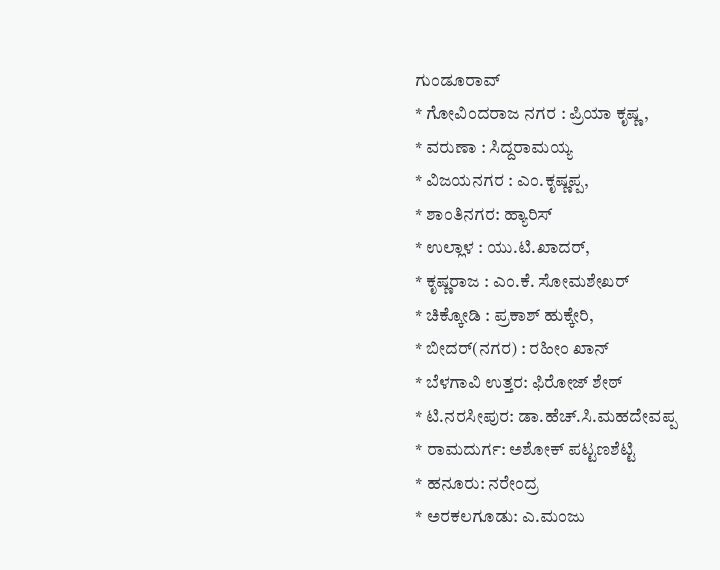ಗುಂಡೂರಾವ್
* ಗೋವಿಂದರಾಜ ನಗರ : ಪ್ರಿಯಾ ಕೃಷ್ಣ,
* ವರುಣಾ : ಸಿದ್ದರಾಮಯ್ಯ
* ವಿಜಯನಗರ : ಎಂ.ಕೃಷ್ಣಪ್ಪ,
* ಶಾಂತಿನಗರ: ಹ್ಯಾರಿಸ್
* ಉಲ್ಲಾಳ : ಯು.ಟಿ.ಖಾದರ್,
* ಕೃಷ್ಣರಾಜ : ಎಂ.ಕೆ. ಸೋಮಶೇಖರ್
* ಚಿಕ್ಕೋಡಿ : ಪ್ರಕಾಶ್ ಹುಕ್ಕೇರಿ,
* ಬೀದರ್(ನಗರ) : ರಹೀಂ ಖಾನ್
* ಬೆಳಗಾವಿ ಉತ್ತರ: ಫಿರೋಜ್ ಶೇಠ್
* ಟಿ.ನರಸೀಪುರ: ಡಾ.ಹೆಚ್.ಸಿ.ಮಹದೇವಪ್ಪ
* ರಾಮದುರ್ಗ: ಅಶೋಕ್ ಪಟ್ಟಣಶೆಟ್ಟಿ
* ಹನೂರು: ನರೇಂದ್ರ
* ಅರಕಲಗೂಡು: ಎ.ಮಂಜು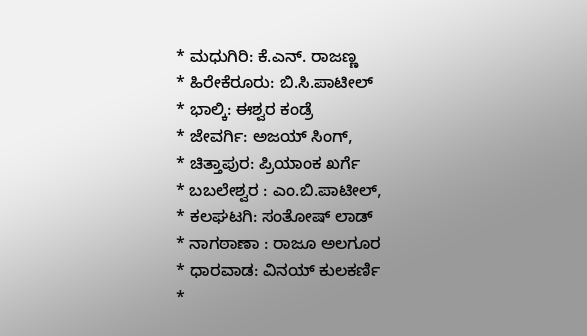* ಮಧುಗಿರಿ: ಕೆ.ಎನ್. ರಾಜಣ್ಣ
* ಹಿರೇಕೆರೂರು: ಬಿ.ಸಿ.ಪಾಟೀಲ್
* ಭಾಲ್ಕಿ: ಈಶ್ವರ ಕಂಡ್ರೆ
* ಜೇವರ್ಗಿ: ಅಜಯ್ ಸಿಂಗ್,
* ಚಿತ್ತಾಪುರ: ಪ್ರಿಯಾಂಕ ಖರ್ಗೆ
* ಬಬಲೇಶ್ವರ : ಎಂ.ಬಿ.ಪಾಟೀಲ್,
* ಕಲಘಟಗಿ: ಸಂತೋಷ್ ಲಾಡ್
* ನಾಗಠಾಣಾ : ರಾಜೂ ಅಲಗೂರ
* ಧಾರವಾಡ: ವಿನಯ್ ಕುಲಕರ್ಣಿ
*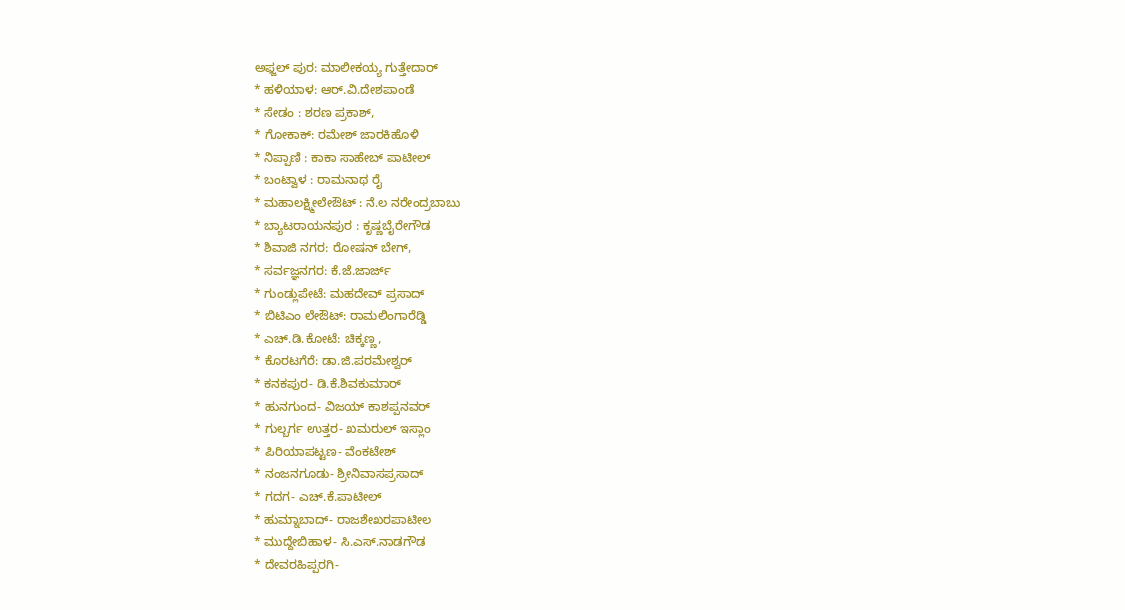ಅಫ್ಜಲ್ ಪುರ: ಮಾಲೀಕಯ್ಯ ಗುತ್ತೇದಾರ್
* ಹಳಿಯಾಳ: ಆರ್.ವಿ.ದೇಶಪಾಂಡೆ
* ಸೇಡಂ : ಶರಣ ಪ್ರಕಾಶ್,
* ಗೋಕಾಕ್: ರಮೇಶ್ ಜಾರಕಿಹೊಳಿ
* ನಿಪ್ಪಾಣಿ : ಕಾಕಾ ಸಾಹೇಬ್ ಪಾಟೀಲ್
* ಬಂಟ್ವಾಳ : ರಾಮನಾಥ ರೈ
* ಮಹಾಲಕ್ಷ್ಮೀಲೇಔಟ್ : ನೆ.ಲ ನರೇಂದ್ರಬಾಬು
* ಬ್ಯಾಟರಾಯನಪುರ : ಕೃಷ್ಣಬೈರೇಗೌಡ
* ಶಿವಾಜಿ ನಗರ: ರೋಷನ್ ಬೇಗ್,
* ಸರ್ವಜ್ಞನಗರ: ಕೆ.ಜೆ.ಜಾರ್ಜ್
* ಗುಂಡ್ಲುಪೇಟೆ: ಮಹದೇವ್ ಪ್ರಸಾದ್
* ಬಿಟಿಎಂ ಲೇಔಟ್: ರಾಮಲಿಂಗಾರೆಡ್ಡಿ
* ಎಚ್.ಡಿ.ಕೋಟೆ: ಚಿಕ್ಕಣ್ಣ,
* ಕೊರಟಗೆರೆ: ಡಾ.ಜಿ.ಪರಮೇಶ್ವರ್
* ಕನಕಪುರ- ಡಿ.ಕೆ.ಶಿವಕುಮಾರ್
* ಹುನಗುಂದ- ವಿಜಯ್ ಕಾಶಪ್ಪನವರ್
* ಗುಲ್ಬರ್ಗ ಉತ್ತರ- ಖಮರುಲ್ ಇಸ್ಲಾಂ
* ಪಿರಿಯಾಪಟ್ಟಣ- ವೆಂಕಟೇಶ್
* ನಂಜನಗೂಡು- ಶ್ರೀನಿವಾಸಪ್ರಸಾದ್
* ಗದಗ- ಎಚ್.ಕೆ.ಪಾಟೀಲ್
* ಹುಮ್ನಾಬಾದ್- ರಾಜಶೇಖರಪಾಟೀಲ
* ಮುದ್ದೇಬಿಹಾಳ- ಸಿ.ಎಸ್.ನಾಡಗೌಡ
* ದೇವರಹಿಪ್ಪರಗಿ-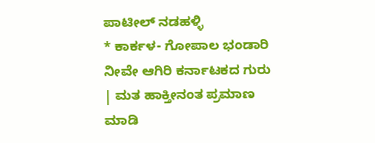ಪಾಟೀಲ್ ನಡಹಳ್ಳಿ
* ಕಾರ್ಕಳ- ಗೋಪಾಲ ಭಂಡಾರಿ
ನೀವೇ ಆಗಿರಿ ಕರ್ನಾಟಕದ ಗುರು | ಮತ ಹಾಕ್ತೀನಂತ ಪ್ರಮಾಣ ಮಾಡಿ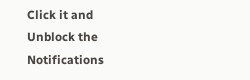Click it and Unblock the Notifications